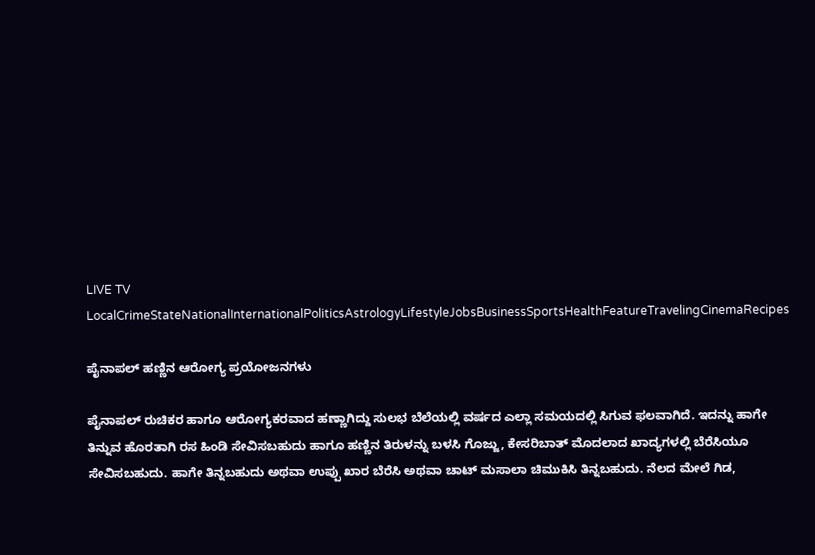LIVE TV LocalCrimeStateNationalInternationalPoliticsAstrologyLifestyleJobsBusinessSportsHealthFeatureTravelingCinemaRecipes

ಪೈನಾಪಲ್‌ ಹಣ್ಣಿನ ಆರೋಗ್ಯ ಪ್ರಯೋಜನಗಳು

ಪೈನಾಪಲ್‌ ರುಚಿಕರ ಹಾಗೂ ಆರೋಗ್ಯಕರವಾದ ಹಣ್ಣಾಗಿದ್ದು ಸುಲಭ ಬೆಲೆಯಲ್ಲಿ ವರ್ಷದ ಎಲ್ಲಾ ಸಮಯದಲ್ಲಿ ಸಿಗುವ ಫಲವಾಗಿದೆ. ಇದನ್ನು ಹಾಗೇ ತಿನ್ನುವ ಹೊರತಾಗಿ ರಸ ಹಿಂಡಿ ಸೇವಿಸಬಹುದು ಹಾಗೂ ಹಣ್ಣಿನ ತಿರುಳನ್ನು ಬಳಸಿ ಗೊಜ್ಜು, ಕೇಸರಿಬಾತ್ ಮೊದಲಾದ ಖಾದ್ಯಗಳಲ್ಲಿ ಬೆರೆಸಿಯೂ ಸೇವಿಸಬಹುದು. ಹಾಗೇ ತಿನ್ನಬಹುದು ಅಥವಾ ಉಪ್ಪು ಖಾರ ಬೆರೆಸಿ ಅಥವಾ ಚಾಟ್ ಮಸಾಲಾ ಚಿಮುಕಿಸಿ ತಿನ್ನಬಹುದು. ನೆಲದ ಮೇಲೆ ಗಿಡ,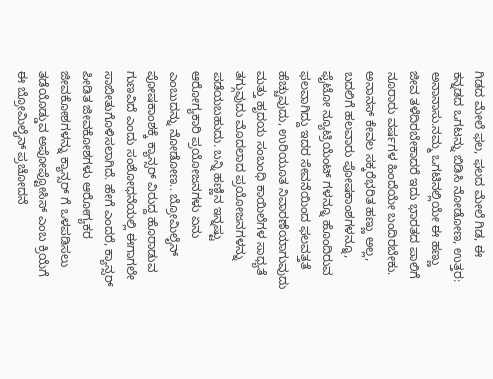ಗಿಡದ ಮೇಲೆ ಫಲ, ಫಲದ ಮೇಲೆ ಗಿಡ, ಈ ಕನ್ನಡದ ಒಗಟನ್ನು ಬಿಡಿಸಿ ನೋಡೋಣ, ಉತ್ತರ: ಅನಾನಾಸು.ನಮ್ಮ ಒಗಟಿನಲ್ಲಿಯೇ ಈ ಹಣ್ಣು ಜೀವ ತಳೆದಿರಬೇಕಾದರೆ ಇದು ಭಾರತದ ಪಾಲಿಗೆ ನೂರಾರು ವರ್ಷಗಳ ಹಿಂದೆಯೇ ಬಂದಿರಬೇಕು. ಅನಾನಸ್ ಕೇವಲ ಸಕ್ಕರೆಭರಿತ ಹಣ್ಣು ಅಲ್ಲ, ಬದಲಿಗೆ ಹಲವಾರು ಪೋಷಕಾಂಶಗಳನ್ನೂ, ಫೈಟೋ ನ್ಯೂಟ್ರಿಯೆಂಟ್ ಗಳನ್ನೂ ಹೊಂದಿರುವ ಫಲವಾಗಿದ್ದು ಇದರ ಸೇವನೆಯಿಂದ ಫಲವತ್ತತೆ ಹೆಚ್ಚುವುದು, ಉರಿಯೂತ ನಿವಾರಣೆಯಾಗುವುದು ಮತ್ತು ಹೃದಯ ಸಂಬಂಧಿ ಕಾಯಿಲೆಗಳ ಸಾಧ್ಯತೆ ತಗ್ಗುವುದು ಮೊದಲಾದ ಪ್ರಯೋಜನಗಳನ್ನು ಪಡೆಯಬಹುದು. ಬನ್ನಿ ಹಣ್ಣಿನ ಇನ್ನಷ್ಟು ಆರೋಗ್ಯಕಾರಿ ಪ್ರಯೋಜನಗಳು ಏನು ಎಂಬುದನ್ನು ನೋಡೋಣ.. ಬ್ರೋಮಿಲೈನ್ ಪೋಷಕಾಂಶಕ್ಕೆ ಕ್ಯಾನ್ಸರ್ ವಿರುದ್ದ ಹೊರಾಡುವ ಗುಣವಿದೆ ಎಂದು ಸಂಶೋಧನೆಯಲ್ಲಿ ಈಗಾಗಲೇ ಸಾಬೀತುಗೊಳಿಸಲಾಗಿದೆ. ಹೇಗೆ ಎಂದರೆ, ಕ್ಯಾನ್ಸರ್ ಪೀಡಿತ ಜೀವಕೋಶಗಳು ಆರೋಗ್ಯಕರ ಜೀವಕೋಶಗಳನ್ನು ಕ್ಯಾನ್ಸರ್ ಗೆ ಒಳಪಡಿಸಲು ತಡೆಯೊಡ್ಡುವ ಅಪೋಪ್ಟೋಸಿಸ್ ಎಂಬ ಕ್ರಿಯೆಗೆ ಈ ಬ್ರೋಮಿಲೈನ್ ಪ್ರಚೋದನೆ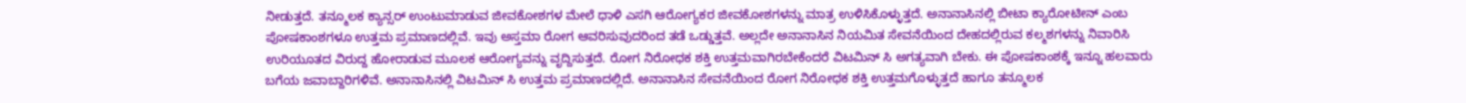ನೀಡುತ್ತದೆ. ತನ್ಮೂಲಕ ಕ್ಯಾನ್ಸರ್ ಉಂಟುಮಾಡುವ ಜೀವಕೋಶಗಳ ಮೇಲೆ ಧಾಳಿ ಎಸಗಿ ಆರೋಗ್ಯಕರ ಜೀವಕೋಶಗಳನ್ನು ಮಾತ್ರ ಉಳಿಸಿಕೊಳ್ಳುತ್ತದೆ. ಅನಾನಾಸಿನಲ್ಲಿ ಬೀಟಾ ಕ್ಯಾರೋಟೀನ್ ಎಂಬ ಪೋಷಕಾಂಶಗಳೂ ಉತ್ತಮ ಪ್ರಮಾಣದಲ್ಲಿವೆ. ಇವು ಅಸ್ತಮಾ ರೋಗ ಆವರಿಸುವುದರಿಂದ ತಡೆ ಒಡ್ಡುತ್ತವೆ. ಅಲ್ಲದೇ ಅನಾನಾಸಿನ ನಿಯಮಿತ ಸೇವನೆಯಿಂದ ದೇಹದಲ್ಲಿರುವ ಕಲ್ಮಶಗಳನ್ನು ನಿವಾರಿಸಿ ಉರಿಯೂತದ ವಿರುದ್ದ ಹೋರಾಡುವ ಮೂಲಕ ಆರೋಗ್ಯವನ್ನು ವೃದ್ದಿಸುತ್ತದೆ. ರೋಗ ನಿರೋಧಕ ಶಕ್ತಿ ಉತ್ತಮವಾಗಿರಬೇಕೆಂದರೆ ವಿಟಮಿನ್ ಸಿ ಅಗತ್ಯವಾಗಿ ಬೇಕು. ಈ ಪೋಷಕಾಂಶಕ್ಕೆ ಇನ್ನೂ ಹಲವಾರು ಬಗೆಯ ಜವಾಬ್ದಾರಿಗಳಿವೆ. ಅನಾನಾಸಿನಲ್ಲಿ ವಿಟಮಿನ್ ಸಿ ಉತ್ತಮ ಪ್ರಮಾಣದಲ್ಲಿದೆ. ಅನಾನಾಸಿನ ಸೇವನೆಯಿಂದ ರೋಗ ನಿರೋಧಕ ಶಕ್ತಿ ಉತ್ತಮಗೊಳ್ಳುತ್ತದೆ ಹಾಗೂ ತನ್ಮೂಲಕ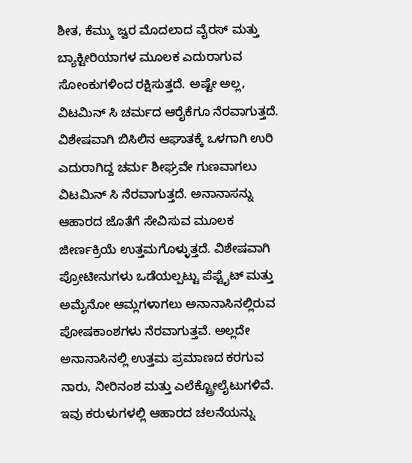ಶೀತ, ಕೆಮ್ಮು ಜ್ವರ ಮೊದಲಾದ ವೈರಸ್ ಮತ್ತು ಬ್ಯಾಕ್ಟೀರಿಯಾಗಳ ಮೂಲಕ ಎದುರಾಗುವ ಸೋಂಕುಗಳಿಂದ ರಕ್ಷಿಸುತ್ತದೆ. ಅಷ್ಟೇ ಅಲ್ಲ, ವಿಟಮಿನ್ ಸಿ ಚರ್ಮದ ಆರೈಕೆಗೂ ನೆರವಾಗುತ್ತದೆ. ವಿಶೇಷವಾಗಿ ಬಿಸಿಲಿನ ಆಘಾತಕ್ಕೆ ಒಳಗಾಗಿ ಉರಿ ಎದುರಾಗಿದ್ದ ಚರ್ಮ ಶೀಘ್ರವೇ ಗುಣವಾಗಲು ವಿಟಮಿನ್ ಸಿ ನೆರವಾಗುತ್ತದೆ. ಅನಾನಾಸನ್ನು ಆಹಾರದ ಜೊತೆಗೆ ಸೇವಿಸುವ ಮೂಲಕ ಜೀರ್ಣಕ್ರಿಯೆ ಉತ್ತಮಗೊಳ್ಳುತ್ತದೆ. ವಿಶೇಷವಾಗಿ ಪ್ರೋಟೀನುಗಳು ಒಡೆಯಲ್ಪಟ್ಟು ಪೆಪ್ಟೈಟ್ ಮತ್ತು ಅಮೈನೋ ಆಮ್ಲಗಳಾಗಲು ಅನಾನಾಸಿನಲ್ಲಿರುವ ಪೋಷಕಾಂಶಗಳು ನೆರವಾಗುತ್ತವೆ. ಅಲ್ಲದೇ ಅನಾನಾಸಿನಲ್ಲಿ ಉತ್ತಮ ಪ್ರಮಾಣದ ಕರಗುವ ನಾರು, ನೀರಿನಂಶ ಮತ್ತು ಎಲೆಕ್ಟ್ರೋಲೈಟುಗಳಿವೆ. ಇವು ಕರುಳುಗಳಲ್ಲಿ ಆಹಾರದ ಚಲನೆಯನ್ನು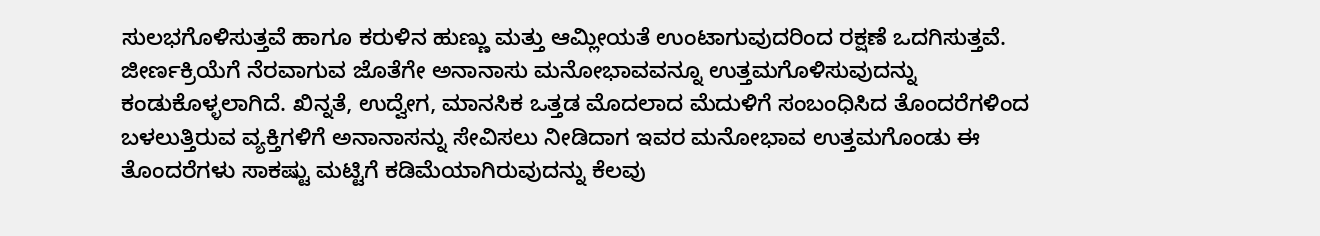ಸುಲಭಗೊಳಿಸುತ್ತವೆ ಹಾಗೂ ಕರುಳಿನ ಹುಣ್ಣು ಮತ್ತು ಆಮ್ಲೀಯತೆ ಉಂಟಾಗುವುದರಿಂದ ರಕ್ಷಣೆ ಒದಗಿಸುತ್ತವೆ. ಜೀರ್ಣಕ್ರಿಯೆಗೆ ನೆರವಾಗುವ ಜೊತೆಗೇ ಅನಾನಾಸು ಮನೋಭಾವವನ್ನೂ ಉತ್ತಮಗೊಳಿಸುವುದನ್ನು ಕಂಡುಕೊಳ್ಳಲಾಗಿದೆ. ಖಿನ್ನತೆ, ಉದ್ವೇಗ, ಮಾನಸಿಕ ಒತ್ತಡ ಮೊದಲಾದ ಮೆದುಳಿಗೆ ಸಂಬಂಧಿಸಿದ ತೊಂದರೆಗಳಿಂದ ಬಳಲುತ್ತಿರುವ ವ್ಯಕ್ತಿಗಳಿಗೆ ಅನಾನಾಸನ್ನು ಸೇವಿಸಲು ನೀಡಿದಾಗ ಇವರ ಮನೋಭಾವ ಉತ್ತಮಗೊಂಡು ಈ ತೊಂದರೆಗಳು ಸಾಕಷ್ಟು ಮಟ್ಟಿಗೆ ಕಡಿಮೆಯಾಗಿರುವುದನ್ನು ಕೆಲವು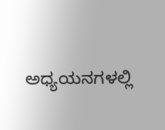ಅಧ್ಯಯನಗಳಲ್ಲಿ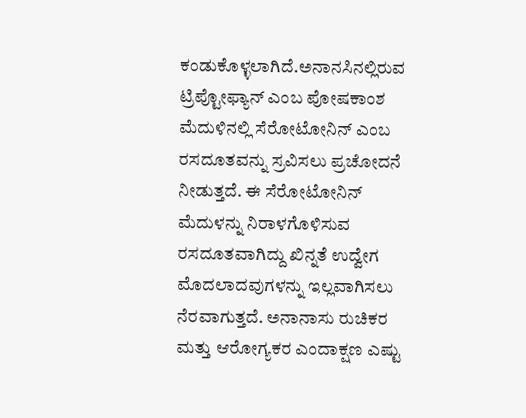ಕಂಡುಕೊಳ್ಳಲಾಗಿದೆ.ಅನಾನಸಿನಲ್ಲಿರುವ ಟ್ರಿಪ್ಟೋಫ್ಯಾನ್ ಎಂಬ ಪೋಷಕಾಂಶ ಮೆದುಳಿನಲ್ಲಿ ಸೆರೋಟೋನಿನ್ ಎಂಬ ರಸದೂತವನ್ನು ಸ್ರವಿಸಲು ಪ್ರಚೋದನೆ ನೀಡುತ್ತದೆ. ಈ ಸೆರೋಟೋನಿನ್ ಮೆದುಳನ್ನು ನಿರಾಳಗೊಳಿಸುವ ರಸದೂತವಾಗಿದ್ದು ಖಿನ್ನತೆ ಉದ್ವೇಗ ಮೊದಲಾದವುಗಳನ್ನು ಇಲ್ಲವಾಗಿಸಲು ನೆರವಾಗುತ್ತದೆ. ಅನಾನಾಸು ರುಚಿಕರ ಮತ್ತು ಆರೋಗ್ಯಕರ ಎಂದಾಕ್ಷಣ ಎಷ್ಟು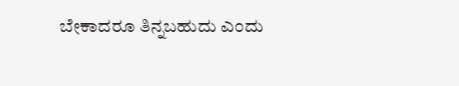ಬೇಕಾದರೂ ತಿನ್ನಬಹುದು ಎಂದು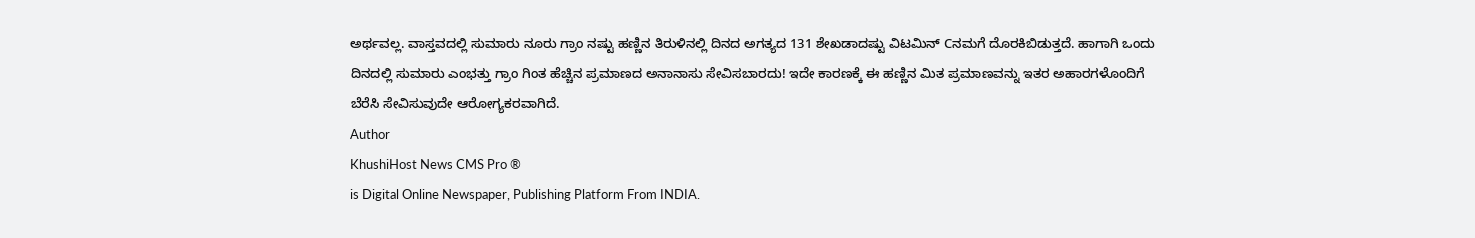ಅರ್ಥವಲ್ಲ. ವಾಸ್ತವದಲ್ಲಿ ಸುಮಾರು ನೂರು ಗ್ರಾಂ ನಷ್ಟು ಹಣ್ಣಿನ ತಿರುಳಿನಲ್ಲಿ ದಿನದ ಅಗತ್ಯದ 131 ಶೇಖಡಾದಷ್ಟು ವಿಟಮಿನ್ Cನಮಗೆ ದೊರಕಿಬಿಡುತ್ತದೆ. ಹಾಗಾಗಿ ಒಂದು ದಿನದಲ್ಲಿ ಸುಮಾರು ಎಂಭತ್ತು ಗ್ರಾಂ ಗಿಂತ ಹೆಚ್ಚಿನ ಪ್ರಮಾಣದ ಅನಾನಾಸು ಸೇವಿಸಬಾರದು! ಇದೇ ಕಾರಣಕ್ಕೆ ಈ ಹಣ್ಣಿನ ಮಿತ ಪ್ರಮಾಣವನ್ನು ಇತರ ಅಹಾರಗಳೊಂದಿಗೆ ಬೆರೆಸಿ ಸೇವಿಸುವುದೇ ಆರೋಗ್ಯಕರವಾಗಿದೆ.
Author
KhushiHost News CMS Pro ®
is Digital Online Newspaper, Publishing Platform From INDIA.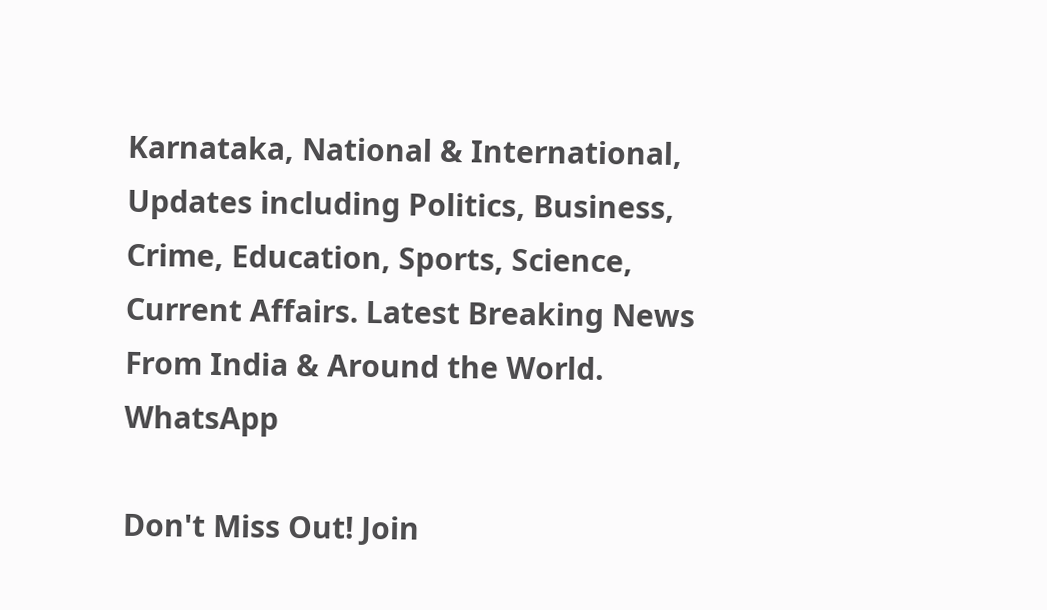Karnataka, National & International, Updates including Politics, Business, Crime, Education, Sports, Science, Current Affairs. Latest Breaking News From India & Around the World.
WhatsApp

Don't Miss Out! Join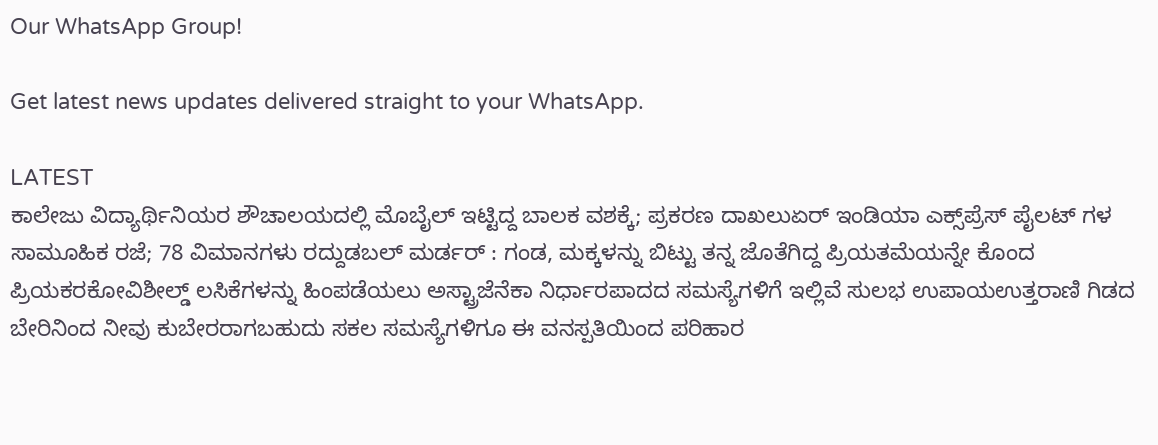Our WhatsApp Group!

Get latest news updates delivered straight to your WhatsApp.

LATEST
ಕಾಲೇಜು ವಿದ್ಯಾರ್ಥಿನಿಯರ ಶೌಚಾಲಯದಲ್ಲಿ ಮೊಬೈಲ್ ಇಟ್ಟಿದ್ದ ಬಾಲಕ ವಶಕ್ಕೆ; ಪ್ರಕರಣ ದಾಖಲುಏರ್ ಇಂಡಿಯಾ ಎಕ್ಸ್‌ಪ್ರೆಸ್ ಪೈಲಟ್‌ ಗಳ ಸಾಮೂಹಿಕ ರಜೆ; 78 ವಿಮಾನಗಳು ರದ್ದುಡಬಲ್ ಮರ್ಡರ್ : ಗಂಡ, ಮಕ್ಕಳನ್ನು ಬಿಟ್ಟು ತನ್ನ ಜೊತೆಗಿದ್ದ ಪ್ರಿಯತಮೆಯನ್ನೇ ಕೊಂದ ಪ್ರಿಯಕರಕೋವಿಶೀಲ್ಡ್ ಲಸಿಕೆಗಳನ್ನು ಹಿಂಪಡೆಯಲು ಅಸ್ಟ್ರಾಜೆನೆಕಾ ನಿರ್ಧಾರಪಾದದ ಸಮಸ್ಯೆಗಳಿಗೆ ಇಲ್ಲಿವೆ ಸುಲಭ ಉಪಾಯಉತ್ತರಾಣಿ ಗಿಡದ ಬೇರಿನಿಂದ ನೀವು ಕುಬೇರರಾಗಬಹುದು ಸಕಲ ಸಮಸ್ಯೆಗಳಿಗೂ ಈ ವನಸ್ಪತಿಯಿಂದ ಪರಿಹಾರ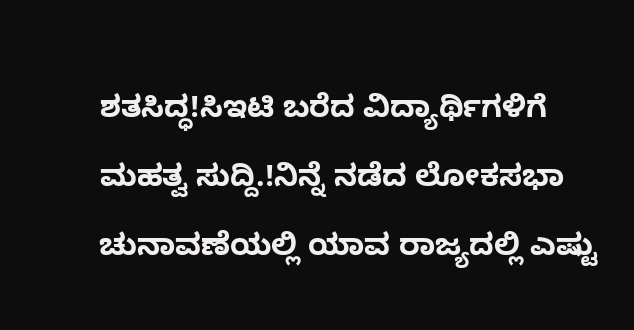ಶತಸಿದ್ಧ!ಸಿಇಟಿ ಬರೆದ ವಿದ್ಯಾರ್ಥಿಗಳಿಗೆ ಮಹತ್ವ ಸುದ್ದಿ.!ನಿನ್ನೆ ನಡೆದ ಲೋಕಸಭಾ ಚುನಾವಣೆಯಲ್ಲಿ ಯಾವ ರಾಜ್ಯದಲ್ಲಿ ಎಷ್ಟು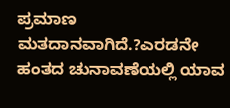ಪ್ರಮಾಣ ಮತದಾನವಾಗಿದೆ.?ಎರಡನೇ ಹಂತದ ಚುನಾವಣೆಯಲ್ಲಿ ಯಾವ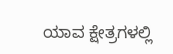ಯಾವ ಕ್ಷೇತ್ರಗಳಲ್ಲಿ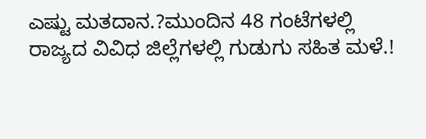ಎಷ್ಟು ಮತದಾನ.?ಮುಂದಿನ 48 ಗಂಟೆಗಳಲ್ಲಿ ರಾಜ್ಯದ ವಿವಿಧ ಜಿಲ್ಲೆಗಳಲ್ಲಿ ಗುಡುಗು ಸಹಿತ ಮಳೆ.!